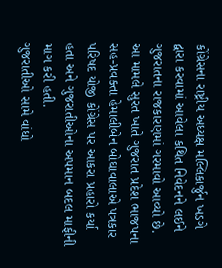કોંગ્રેસના રાષ્ટ્રીય અધ્યક્ષ મલ્લિકાર્જુન ખડગે દ્વારા કરવામાં આવેલા કથિત નિવેદનને લઈને ગુજરાતના રાજકારણમાં ગરમાવો આવ્યો છે. આ મામલે સુરત ખાતે ગુજરાત પ્રદેશ ભાજપના સહ-પ્રવક્તા હેમાલીબેન બોઘાવાલાએ પત્રકાર પરિષદ યોજી કોંગ્રેસ પર આકરા પ્રહારો કર્યા હતા અને ગુજરાતીઓના અપમાન બદલ માફીની માગ કરી હતી.
ગુજરાતીઓ સામે વાંધો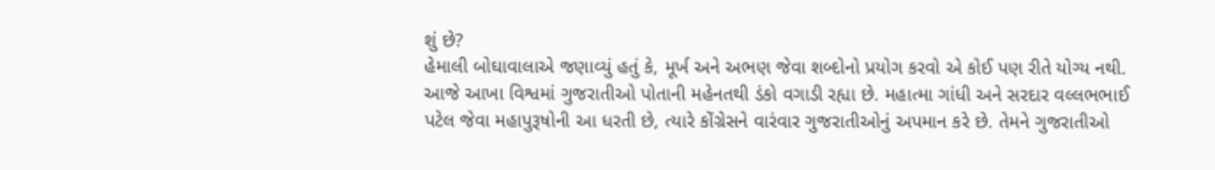શું છે?
હેમાલી બોઘાવાલાએ જણાવ્યું હતું કે, મૂર્ખ અને અભણ જેવા શબ્દોનો પ્રયોગ કરવો એ કોઈ પણ રીતે યોગ્ય નથી. આજે આખા વિશ્વમાં ગુજરાતીઓ પોતાની મહેનતથી ડંકો વગાડી રહ્યા છે. મહાત્મા ગાંધી અને સરદાર વલ્લભભાઈ પટેલ જેવા મહાપુરૂષોની આ ધરતી છે, ત્યારે કોંગ્રેસને વારંવાર ગુજરાતીઓનું અપમાન કરે છે. તેમને ગુજરાતીઓ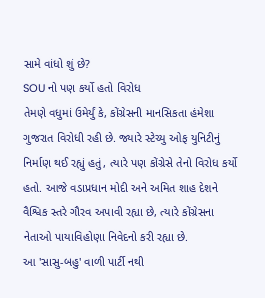સામે વાંધો શું છે?
SOU નો પણ કર્યો હતો વિરોધ
તેમણે વધુમાં ઉમેર્યું કે, કોંગ્રેસની માનસિકતા હંમેશા ગુજરાત વિરોધી રહી છે. જ્યારે સ્ટેચ્યુ ઓફ યુનિટીનું નિર્માણ થઈ રહ્યું હતું, ત્યારે પણ કોંગ્રેસે તેનો વિરોધ કર્યો હતો. આજે વડાપ્રધાન મોદી અને અમિત શાહ દેશને વૈશ્વિક સ્તરે ગૌરવ અપાવી રહ્યા છે, ત્યારે કોંગ્રેસના નેતાઓ પાયાવિહોણા નિવેદનો કરી રહ્યા છે.
આ 'સાસુ-બહુ' વાળી પાર્ટી નથી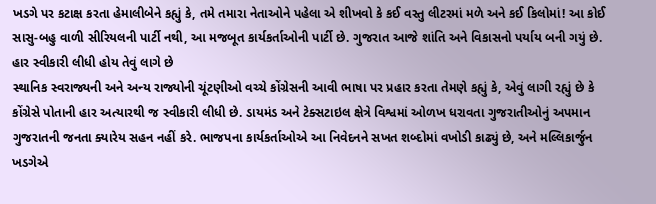ખડગે પર કટાક્ષ કરતા હેમાલીબેને કહ્યું કે, તમે તમારા નેતાઓને પહેલા એ શીખવો કે કઈ વસ્તુ લીટરમાં મળે અને કઈ કિલોમાં! આ કોઈ સાસુ-બહુ વાળી સીરિયલની પાર્ટી નથી, આ મજબૂત કાર્યકર્તાઓની પાર્ટી છે. ગુજરાત આજે શાંતિ અને વિકાસનો પર્યાય બની ગયું છે.
હાર સ્વીકારી લીધી હોય તેવું લાગે છે
સ્થાનિક સ્વરાજ્યની અને અન્ય રાજ્યોની ચૂંટણીઓ વચ્ચે કોંગ્રેસની આવી ભાષા પર પ્રહાર કરતા તેમણે કહ્યું કે, એવું લાગી રહ્યું છે કે કોંગ્રેસે પોતાની હાર અત્યારથી જ સ્વીકારી લીધી છે. ડાયમંડ અને ટેક્સટાઇલ ક્ષેત્રે વિશ્વમાં ઓળખ ધરાવતા ગુજરાતીઓનું અપમાન ગુજરાતની જનતા ક્યારેય સહન નહીં કરે. ભાજપના કાર્યકર્તાઓએ આ નિવેદનને સખત શબ્દોમાં વખોડી કાઢ્યું છે, અને મલ્લિકાર્જુન ખડગેએ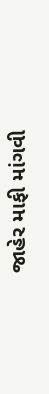જાહેર માફી માંગવી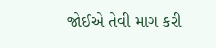જોઈએ તેવી માગ કરી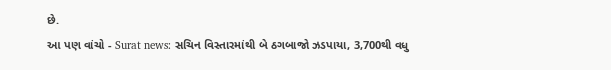છે.
આ પણ વાંચો - Surat news: સચિન વિસ્તારમાંથી બે ઠગબાજો ઝડપાયા, 3,700થી વધુ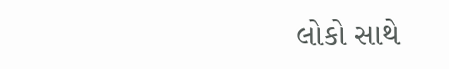લોકો સાથે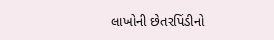લાખોની છેતરપિંડીનો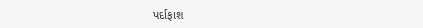પર્દાફાશ